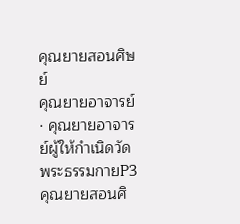คุณยายสอนศิษย์
คุณยายอาจารย์ · คุณยายอาจารย์ผู้ให้กำเนิดวัดพระธรรมกายP3
คุณยายสอนศิ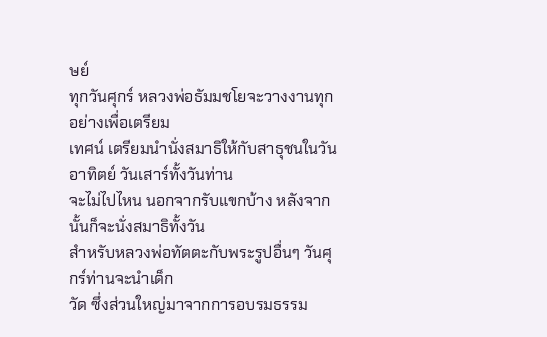ษย์
ทุกวันศุกร์ หลวงพ่อธัมมชโยจะวางงานทุกอย่างเพื่อเตรียม
เทศน์ เตรียมนำนั่งสมาธิให้กับสาธุชนในวันอาทิตย์ วันเสาร์ทั้งวันท่าน
จะไม่ไปไหน นอกจากรับแขกบ้าง หลังจากนั้นก็จะนั่งสมาธิทั้งวัน
สำหรับหลวงพ่อทัตตะกับพระรูปอื่นๆ วันศุกร์ท่านจะนำเด็ก
วัด ซึ่งส่วนใหญ่มาจากการอบรมธรรม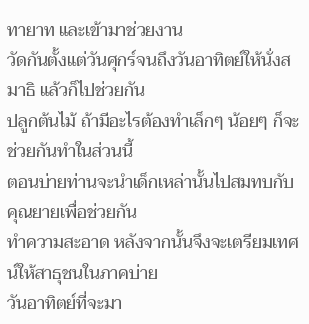ทายาท และเข้ามาช่วยงาน
วัดกันตั้งแต่วันศุกร์จนถึงวันอาทิตย์ให้นั่งสมาธิ แล้วก็ไปช่วยกัน
ปลูกต้นไม้ ถ้ามีอะไรต้องทำเล็กๆ น้อยๆ ก็จะช่วยกันทำในส่วนนี้
ตอนบ่ายท่านจะนำเด็กเหล่านั้นไปสมทบกับคุณยายเพื่อช่วยกัน
ทำความสะอาด หลังจากนั้นจึงจะเตรียมเทศน์ให้สาธุชนในภาคบ่าย
วันอาทิตย์ที่จะมา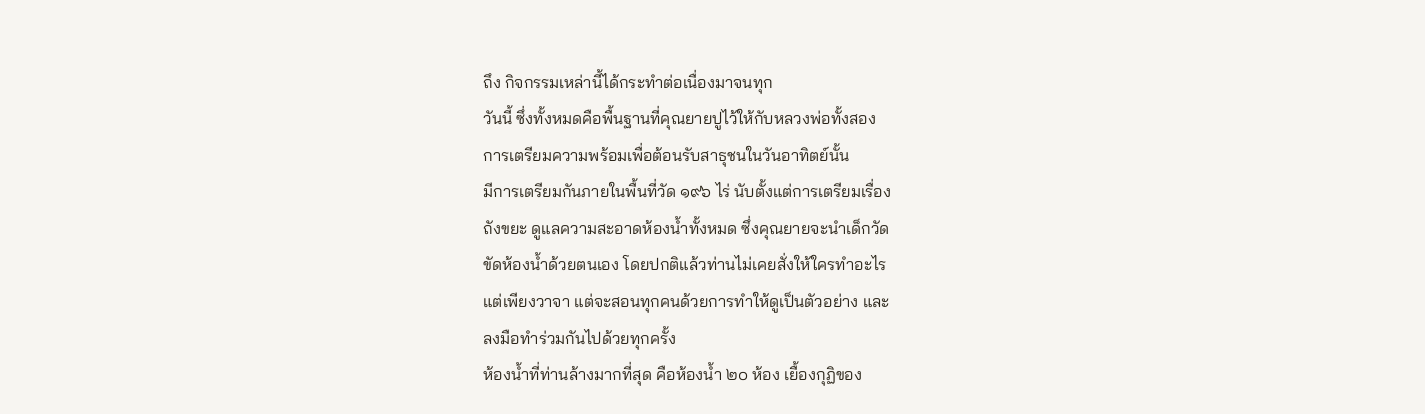ถึง กิจกรรมเหล่านี้ได้กระทำต่อเนื่องมาจนทุก
วันนี้ ซึ่งทั้งหมดคือพื้นฐานที่คุณยายปูไว้ให้กับหลวงพ่อทั้งสอง
การเตรียมความพร้อมเพื่อต้อนรับสาธุชนในวันอาทิตย์นั้น
มีการเตรียมกันภายในพื้นที่วัด ๑๙๖ ไร่ นับตั้งแต่การเตรียมเรื่อง
ถังขยะ ดูแลความสะอาดห้องน้ำทั้งหมด ซึ่งคุณยายจะนำเด็กวัด
ขัดห้องน้ำด้วยตนเอง โดยปกติแล้วท่านไม่เคยสั่งให้ใครทำอะไร
แต่เพียงวาจา แต่จะสอนทุกคนด้วยการทำให้ดูเป็นตัวอย่าง และ
ลงมือทำร่วมกันไปด้วยทุกครั้ง
ห้องน้ำที่ท่านล้างมากที่สุด คือห้องน้ำ ๒๐ ห้อง เยื้องกุฏิของ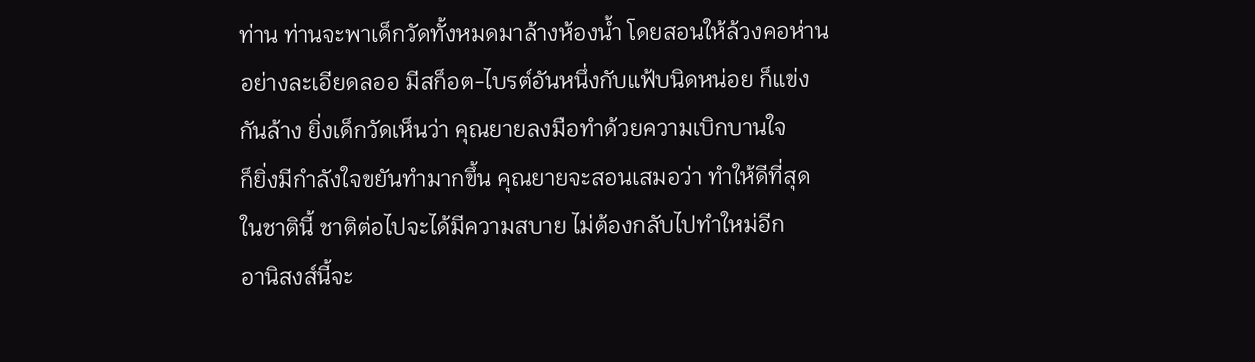ท่าน ท่านจะพาเด็กวัดทั้งหมดมาล้างห้องน้ำ โดยสอนให้ล้วงคอห่าน
อย่างละเอียดลออ มีสก็อต-ไบรต์อันหนึ่งกับแฟ้บนิดหน่อย ก็แข่ง
กันล้าง ยิ่งเด็กวัดเห็นว่า คุณยายลงมือทำด้วยความเบิกบานใจ
ก็ยิ่งมีกำลังใจขยันทำมากขึ้น คุณยายจะสอนเสมอว่า ทำให้ดีที่สุด
ในชาตินี้ ชาติต่อไปจะได้มีความสบาย ไม่ต้องกลับไปทำใหม่อีก
อานิสงส์นี้จะ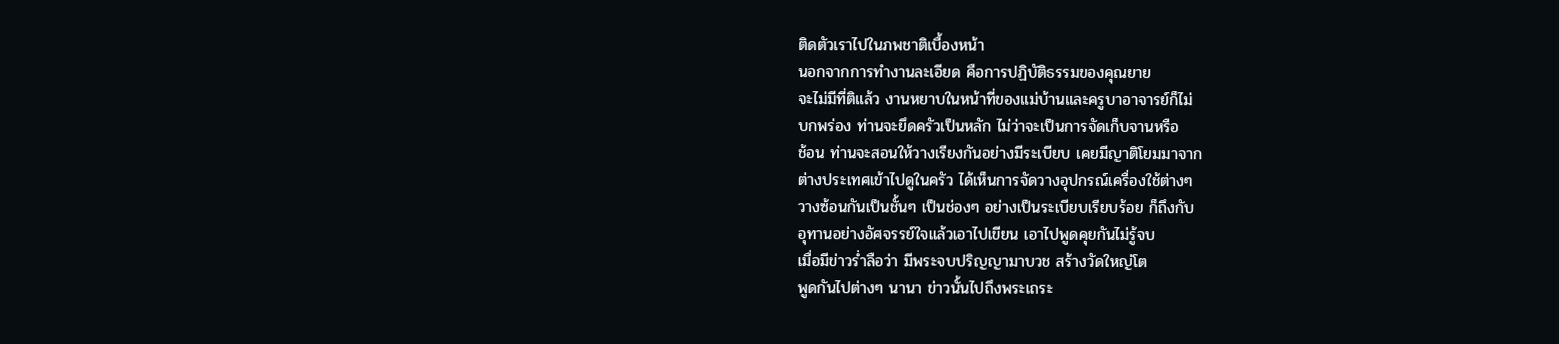ติดตัวเราไปในภพชาติเบื้องหน้า
นอกจากการทำงานละเอียด คือการปฏิบัติธรรมของคุณยาย
จะไม่มีที่ติแล้ว งานหยาบในหน้าที่ของแม่บ้านและครูบาอาจารย์ก็ไม่
บกพร่อง ท่านจะยึดครัวเป็นหลัก ไม่ว่าจะเป็นการจัดเก็บจานหรือ
ช้อน ท่านจะสอนให้วางเรียงกันอย่างมีระเบียบ เคยมีญาติโยมมาจาก
ต่างประเทศเข้าไปดูในครัว ได้เห็นการจัดวางอุปกรณ์เครื่องใช้ต่างๆ
วางซ้อนกันเป็นชั้นๆ เป็นช่องๆ อย่างเป็นระเบียบเรียบร้อย ก็ถึงกับ
อุทานอย่างอัศจรรย์ใจแล้วเอาไปเขียน เอาไปพูดคุยกันไม่รู้จบ
เมื่อมีข่าวร่ำลือว่า มีพระจบปริญญามาบวช สร้างวัดใหญ่โต
พูดกันไปต่างๆ นานา ข่าวนั้นไปถึงพระเถระ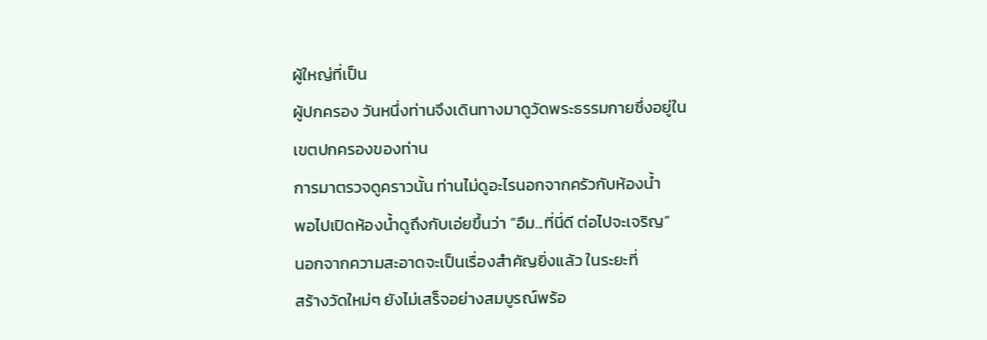ผู้ใหญ่ที่เป็น
ผู้ปกครอง วันหนึ่งท่านจึงเดินทางมาดูวัดพระธรรมกายซึ่งอยู่ใน
เขตปกครองของท่าน
การมาตรวจดูคราวนั้น ท่านไม่ดูอะไรนอกจากครัวกับห้องน้ำ
พอไปเปิดห้องน้ำดูถึงกับเอ่ยขึ้นว่า “อืม...ที่นี่ดี ต่อไปจะเจริญ”
นอกจากความสะอาดจะเป็นเรื่องสำคัญยิ่งแล้ว ในระยะที่
สร้างวัดใหม่ๆ ยังไม่เสร็จอย่างสมบูรณ์พร้อ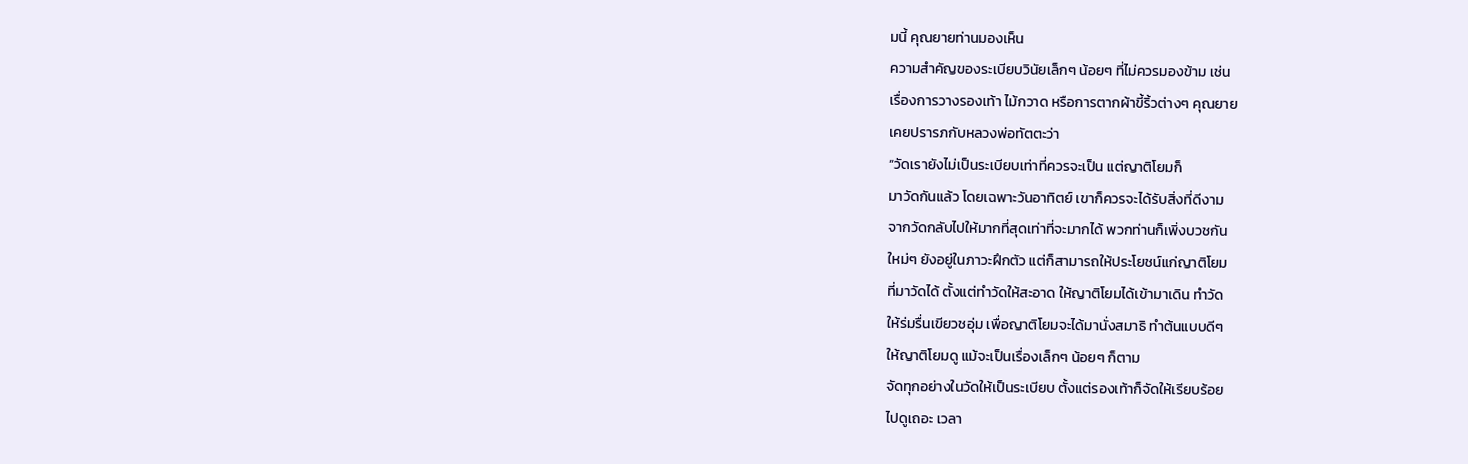มนี้ คุณยายท่านมองเห็น
ความสำคัญของระเบียบวินัยเล็กๆ น้อยๆ ที่ไม่ควรมองข้าม เช่น
เรื่องการวางรองเท้า ไม้กวาด หรือการตากผ้าขี้ริ้วต่างๆ คุณยาย
เคยปรารภกับหลวงพ่อทัตตะว่า
“วัดเรายังไม่เป็นระเบียบเท่าที่ควรจะเป็น แต่ญาติโยมก็
มาวัดกันแล้ว โดยเฉพาะวันอาทิตย์ เขาก็ควรจะได้รับสิ่งที่ดีงาม
จากวัดกลับไปให้มากที่สุดเท่าที่จะมากได้ พวกท่านก็เพิ่งบวชกัน
ใหม่ๆ ยังอยู่ในภาวะฝึกตัว แต่ก็สามารถให้ประโยชน์แก่ญาติโยม
ที่มาวัดได้ ตั้งแต่ทำวัดให้สะอาด ให้ญาติโยมได้เข้ามาเดิน ทำวัด
ให้ร่มรื่นเขียวชอุ่ม เพื่อญาติโยมจะได้มานั่งสมาธิ ทำต้นแบบดีๆ
ให้ญาติโยมดู แม้จะเป็นเรื่องเล็กๆ น้อยๆ ก็ตาม
จัดทุกอย่างในวัดให้เป็นระเบียบ ตั้งแต่รองเท้าก็จัดให้เรียบร้อย
ไปดูเถอะ เวลา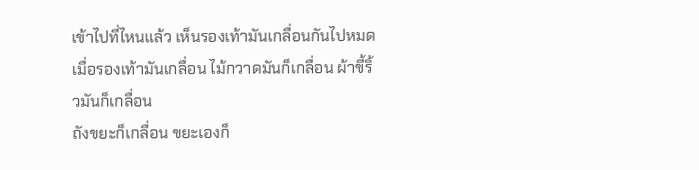เข้าไปที่ไหนแล้ว เห็นรองเท้ามันเกลื่อนกันไปหมด
เมื่อรองเท้ามันเกลื่อน ไม้กวาดมันก็เกลื่อน ผ้าขี้ริ้วมันก็เกลื่อน
ถังขยะก็เกลื่อน ขยะเองก็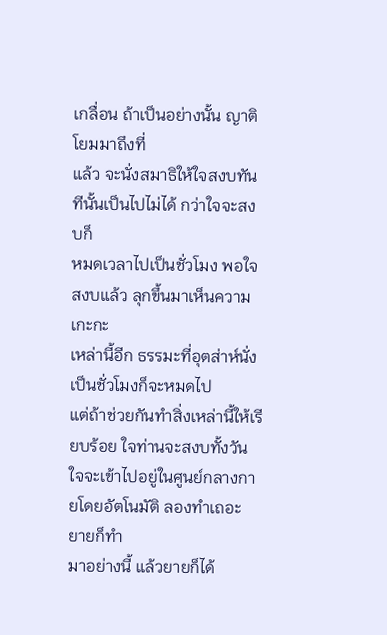เกลื่อน ถ้าเป็นอย่างนั้น ญาติโยมมาถึงที่
แล้ว จะนั่งสมาธิให้ใจสงบทันทีนั้นเป็นไปไม่ได้ กว่าใจจะสงบก็
หมดเวลาไปเป็นชั่วโมง พอใจสงบแล้ว ลุกขึ้นมาเห็นความเกะกะ
เหล่านี้อีก ธรรมะที่อุตส่าห์นั่งเป็นชั่วโมงก็จะหมดไป
แต่ถ้าช่วยกันทำสิ่งเหล่านี้ให้เรียบร้อย ใจท่านจะสงบทั้งวัน
ใจจะเข้าไปอยู่ในศูนย์กลางกายโดยอัตโนมัติ ลองทำเถอะ ยายก็ทำ
มาอย่างนี้ แล้วยายก็ได้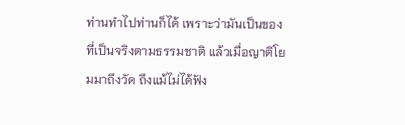ท่านทำไปท่านก็ได้ เพราะว่ามันเป็นของ
ที่เป็นจริงตามธรรมชาติ แล้วเมื่อญาติโยมมาถึงวัด ถึงแม้ไม่ได้ฟัง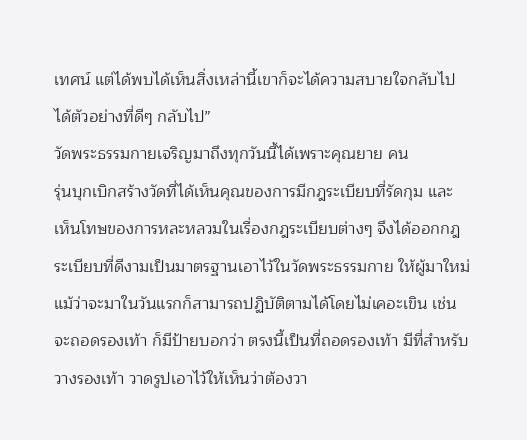เทศน์ แต่ได้พบได้เห็นสิ่งเหล่านี้เขาก็จะได้ความสบายใจกลับไป
ได้ตัวอย่างที่ดีๆ กลับไป”
วัดพระธรรมกายเจริญมาถึงทุกวันนี้ได้เพราะคุณยาย คน
รุ่นบุกเบิกสร้างวัดที่ได้เห็นคุณของการมีกฎระเบียบที่รัดกุม และ
เห็นโทษของการหละหลวมในเรื่องกฎระเบียบต่างๆ จึงได้ออกกฎ
ระเบียบที่ดีงามเป็นมาตรฐานเอาไว้ในวัดพระธรรมกาย ให้ผู้มาใหม่
แม้ว่าจะมาในวันแรกก็สามารถปฏิบัติตามได้โดยไม่เคอะเขิน เช่น
จะถอดรองเท้า ก็มีป้ายบอกว่า ตรงนี้เป็นที่ถอดรองเท้า มีที่สำหรับ
วางรองเท้า วาดรูปเอาไว้ให้เห็นว่าต้องวา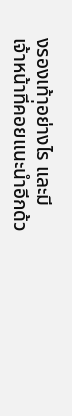งรองเท้าอย่างไร และมี
เจ้าหน้าที่คอยแนะนำอีกด้ว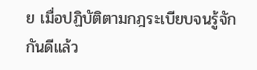ย เมื่อปฏิบัติตามกฎระเบียบจนรู้จัก
กันดีแล้ว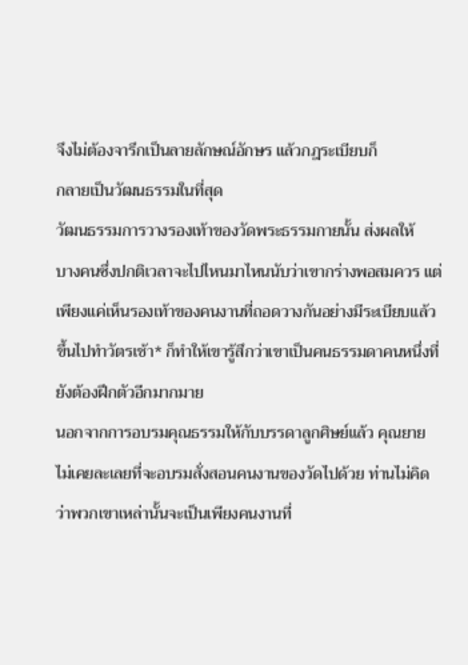จึงไม่ต้องจารึกเป็นลายลักษณ์อักษร แล้วกฎระเบียบก็
กลายเป็นวัฒนธรรมในที่สุด
วัฒนธรรมการวางรองเท้าของวัดพระธรรมกายนั้น ส่งผลให้
บางคนซึ่งปกติเวลาจะไปไหนมาไหนนับว่าเขากร่างพอสมควร แต่
เพียงแค่เห็นรองเท้าของคนงานที่ถอดวางกันอย่างมีระเบียบแล้ว
ขึ้นไปทำวัตรเช้า* ก็ทำให้เขารู้สึกว่าเขาเป็นคนธรรมดาคนหนึ่งที่
ยังต้องฝึกตัวอีกมากมาย
นอกจากการอบรมคุณธรรมให้กับบรรดาลูกศิษย์แล้ว คุณยาย
ไม่เคยละเลยที่จะอบรมสั่งสอนคนงานของวัดไปด้วย ท่านไม่คิด
ว่าพวกเขาเหล่านั้นจะเป็นเพียงคนงานที่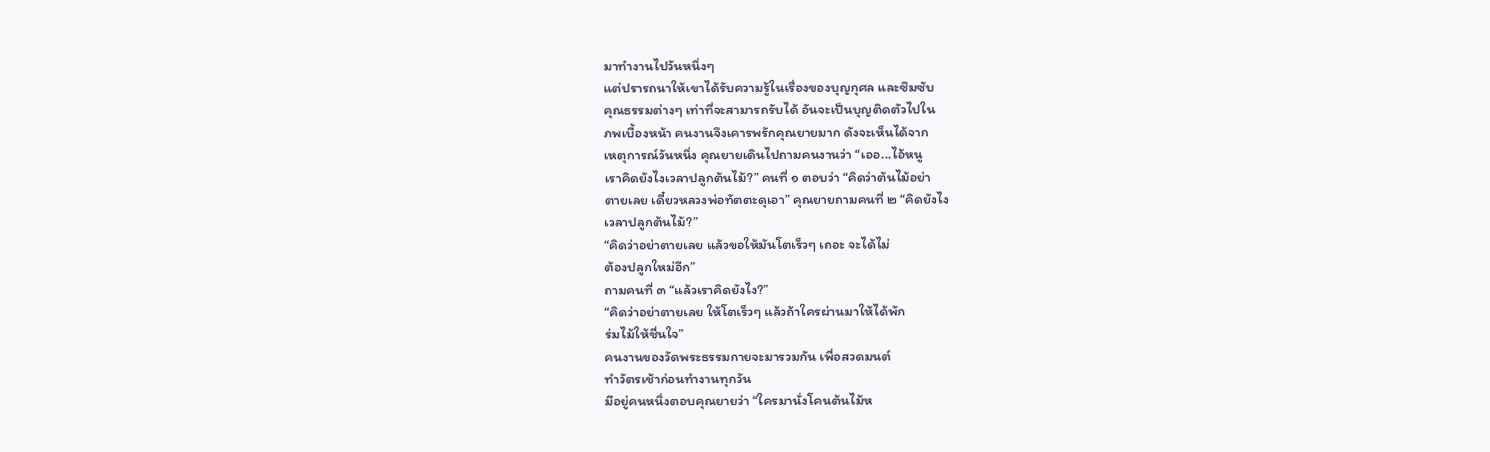มาทำงานไปวันหนึ่งๆ
แต่ปรารถนาให้เขาได้รับความรู้ในเรื่องของบุญกุศล และซึมซับ
คุณธรรมต่างๆ เท่าที่จะสามารถรับได้ อันจะเป็นบุญติดตัวไปใน
ภพเบื้องหน้า คนงานจึงเคารพรักคุณยายมาก ดังจะเห็นได้จาก
เหตุการณ์วันหนึ่ง คุณยายเดินไปถามคนงานว่า “เออ...ไอ้หนู
เราคิดยังไงเวลาปลูกต้นไม้?” คนที่ ๑ ตอบว่า “คิดว่าต้นไม้อย่า
ตายเลย เดี๋ยวหลวงพ่อทัตตะดุเอา” คุณยายถามคนที่ ๒ “คิดยังไง
เวลาปลูกต้นไม้?”
“คิดว่าอย่าตายเลย แล้วขอให้มันโตเร็วๆ เถอะ จะได้ไม่
ต้องปลูกใหม่อีก”
ถามคนที่ ๓ “แล้วเราคิดยังไง?”
“คิดว่าอย่าตายเลย ให้โตเร็วๆ แล้วถ้าใครผ่านมาให้ได้พัก
ร่มไม้ให้ชื่นใจ”
คนงานของวัดพระธรรมกายจะมารวมกัน เพื่อสวดมนต์
ทำวัตรเช้าก่อนทำงานทุกวัน
มีอยู่คนหนึ่งตอบคุณยายว่า “ใครมานั่งโคนต้นไม้ห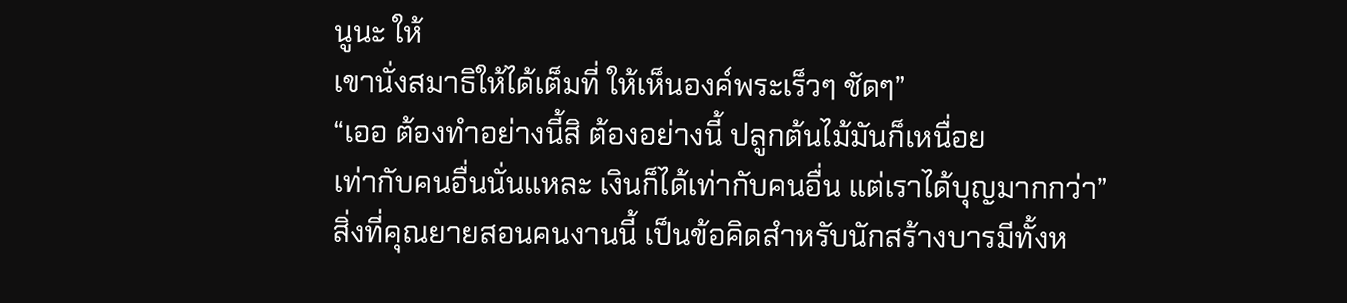นูนะ ให้
เขานั่งสมาธิให้ได้เต็มที่ ให้เห็นองค์พระเร็วๆ ชัดๆ”
“เออ ต้องทำอย่างนี้สิ ต้องอย่างนี้ ปลูกต้นไม้มันก็เหนื่อย
เท่ากับคนอื่นนั่นแหละ เงินก็ได้เท่ากับคนอื่น แต่เราได้บุญมากกว่า”
สิ่งที่คุณยายสอนคนงานนี้ เป็นข้อคิดสำหรับนักสร้างบารมีทั้งห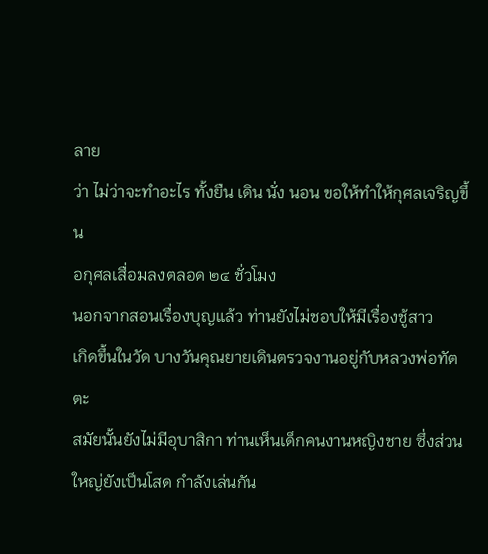ลาย
ว่า ไม่ว่าจะทำอะไร ทั้งยืน เดิน นั่ง นอน ขอให้ทำให้กุศลเจริญขึ้น
อกุศลเสื่อมลงตลอด ๒๔ ชั่วโมง
นอกจากสอนเรื่องบุญแล้ว ท่านยังไม่ชอบให้มีเรื่องชู้สาว
เกิดขึ้นในวัด บางวันคุณยายเดินตรวจงานอยู่กับหลวงพ่อทัตตะ
สมัยนั้นยังไม่มีอุบาสิกา ท่านเห็นเด็กคนงานหญิงชาย ซึ่งส่วน
ใหญ่ยังเป็นโสด กำลังเล่นกัน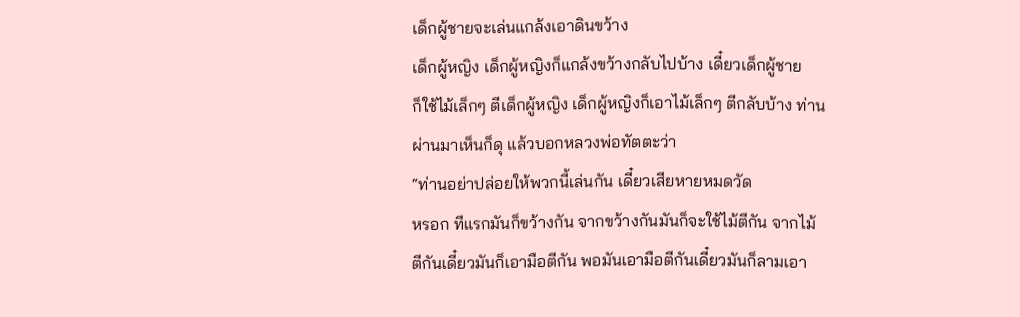เด็กผู้ชายจะเล่นแกล้งเอาดินขว้าง
เด็กผู้หญิง เด็กผู้หญิงก็แกล้งขว้างกลับไปบ้าง เดี๋ยวเด็กผู้ชาย
ก็ใช้ไม้เล็กๆ ตีเด็กผู้หญิง เด็กผู้หญิงก็เอาไม้เล็กๆ ตีกลับบ้าง ท่าน
ผ่านมาเห็นก็ดุ แล้วบอกหลวงพ่อทัตตะว่า
“ท่านอย่าปล่อยให้พวกนี้เล่นกัน เดี๋ยวเสียหายหมดวัด
หรอก ทีแรกมันก็ขว้างกัน จากขว้างกันมันก็จะใช้ไม้ตีกัน จากไม้
ตีกันเดี๋ยวมันก็เอามือตีกัน พอมันเอามือตีกันเดี๋ยวมันก็ลามเอา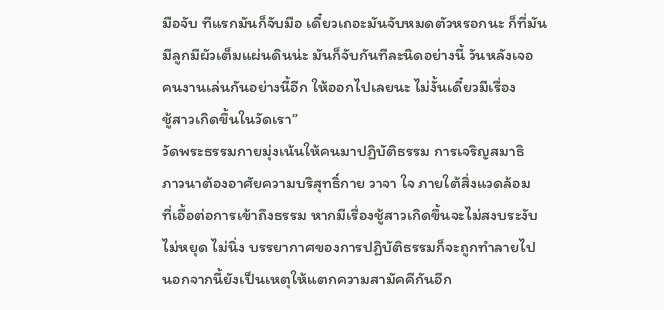มือจับ ทีแรกมันก็จับมือ เดี๋ยวเถอะมันจับหมดตัวหรอกนะ ก็ที่มัน
มีลูกมีผัวเต็มแผ่นดินน่ะ มันก็จับกันทีละนิดอย่างนี้ วันหลังเจอ
คนงานเล่นกันอย่างนี้อีก ให้ออกไปเลยนะ ไม่งั้นเดี๋ยวมีเรื่อง
ชู้สาวเกิดขึ้นในวัดเรา”
วัดพระธรรมกายมุ่งเน้นให้คนมาปฏิบัติธรรม การเจริญสมาธิ
ภาวนาต้องอาศัยความบริสุทธิ์กาย วาจา ใจ ภายใต้สิ่งแวดล้อม
ที่เอื้อต่อการเข้าถึงธรรม หากมีเรื่องชู้สาวเกิดขึ้นจะไม่สงบระงับ
ไม่หยุด ไม่นิ่ง บรรยากาศของการปฏิบัติธรรมก็จะถูกทำลายไป
นอกจากนี้ยังเป็นเหตุให้แตกความสามัคคีกันอีก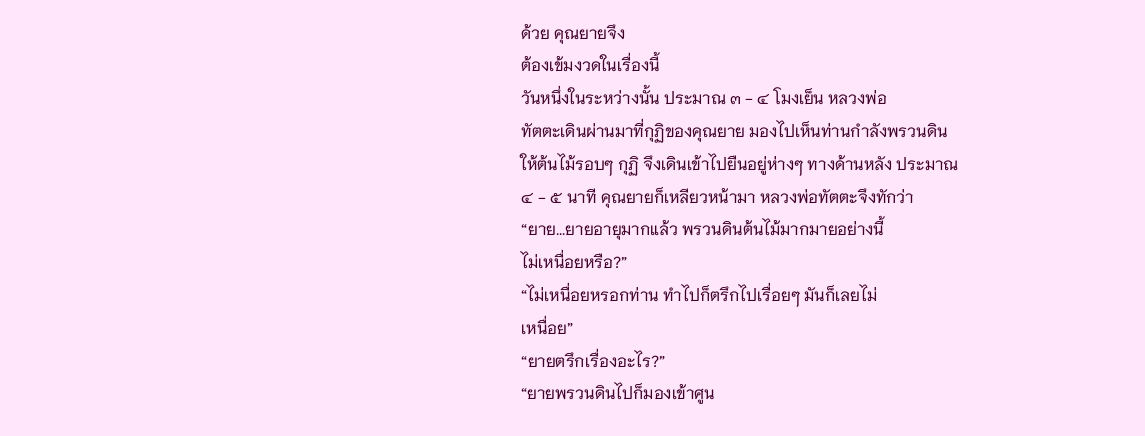ด้วย คุณยายจึง
ต้องเข้มงวดในเรื่องนี้
วันหนึ่งในระหว่างนั้น ประมาณ ๓ - ๔ โมงเย็น หลวงพ่อ
ทัตตะเดินผ่านมาที่กุฏิของคุณยาย มองไปเห็นท่านกำลังพรวนดิน
ให้ต้นไม้รอบๆ กุฏิ จึงเดินเข้าไปยืนอยู่ห่างๆ ทางด้านหลัง ประมาณ
๔ - ๕ นาที คุณยายก็เหลียวหน้ามา หลวงพ่อทัตตะจึงทักว่า
“ยาย...ยายอายุมากแล้ว พรวนดินต้นไม้มากมายอย่างนี้
ไม่เหนื่อยหรือ?”
“ไม่เหนื่อยหรอกท่าน ทำไปก็ตรึกไปเรื่อยๆ มันก็เลยไม่
เหนื่อย”
“ยายตรึกเรื่องอะไร?”
“ยายพรวนดินไปก็มองเข้าศูน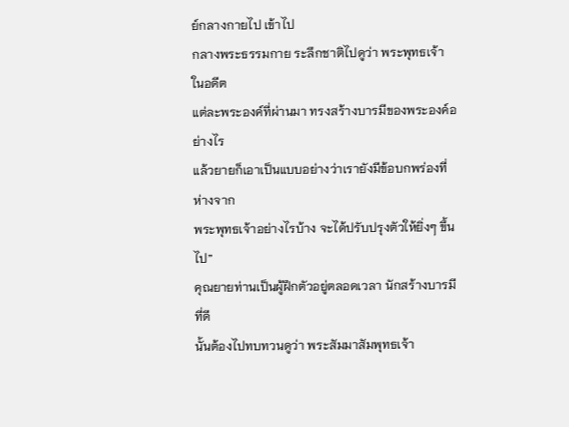ย์กลางกายไป เข้าไป
กลางพระธรรมกาย ระลึกชาติไปดูว่า พระพุทธเจ้าในอดีต
แต่ละพระองค์ที่ผ่านมา ทรงสร้างบารมีของพระองค์อย่างไร
แล้วยายก็เอาเป็นแบบอย่างว่าเรายังมีข้อบกพร่องที่ห่างจาก
พระพุทธเจ้าอย่างไรบ้าง จะได้ปรับปรุงตัวให้ยิ่งๆ ขึ้นไป”
คุณยายท่านเป็นผู้ฝึกตัวอยู่ตลอดเวลา นักสร้างบารมีที่ดี
นั้นต้องไปทบทวนดูว่า พระสัมมาสัมพุทธเจ้า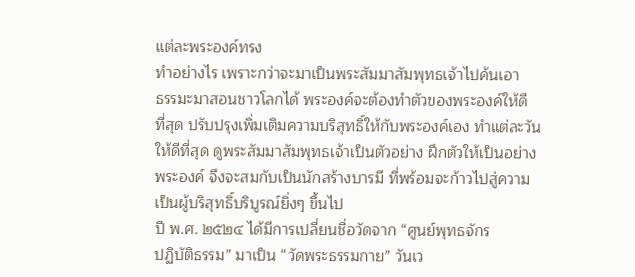แต่ละพระองค์ทรง
ทำอย่างไร เพราะกว่าจะมาเป็นพระสัมมาสัมพุทธเจ้าไปค้นเอา
ธรรมะมาสอนชาวโลกได้ พระองค์จะต้องทำตัวของพระองค์ให้ดี
ที่สุด ปรับปรุงเพิ่มเติมความบริสุทธิ์ให้กับพระองค์เอง ทำแต่ละวัน
ให้ดีที่สุด ดูพระสัมมาสัมพุทธเจ้าเป็นตัวอย่าง ฝึกตัวให้เป็นอย่าง
พระองค์ จึงจะสมกับเป็นนักสร้างบารมี ที่พร้อมจะก้าวไปสู่ความ
เป็นผู้บริสุทธิ์บริบูรณ์ยิ่งๆ ขึ้นไป
ปี พ.ศ. ๒๕๒๔ ได้มีการเปลี่ยนชื่อวัดจาก “ศูนย์พุทธจักร
ปฏิบัติธรรม” มาเป็น “วัดพระธรรมกาย” วันเว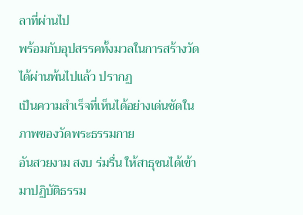ลาที่ผ่านไป
พร้อมกับอุปสรรคทั้งมวลในการสร้างวัดได้ผ่านพ้นไปแล้ว ปรากฏ
เป็นความสำเร็จที่เห็นได้อย่างเด่นชัดในภาพของวัดพระธรรมกาย
อันสวยงาม สงบ ร่มรื่น ให้สาธุชนได้เข้ามาปฏิบัติธรรม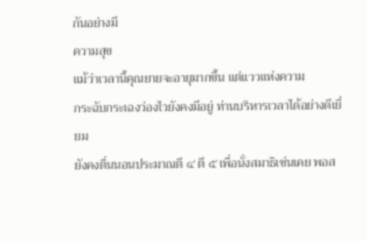กันอย่างมี
ความสุข
แม้ว่าเวลานี้คุณยายจะอายุมากขึ้น แต่แววแห่งความ
กระฉับกระเฉงว่องไวยังคงมีอยู่ ท่านบริหารเวลาได้อย่างดีเยี่ยม
ยังคงตื่นนอนประมาณตี ๔ ตี ๕ เพื่อนั่งสมาธิเช่นเคย พอส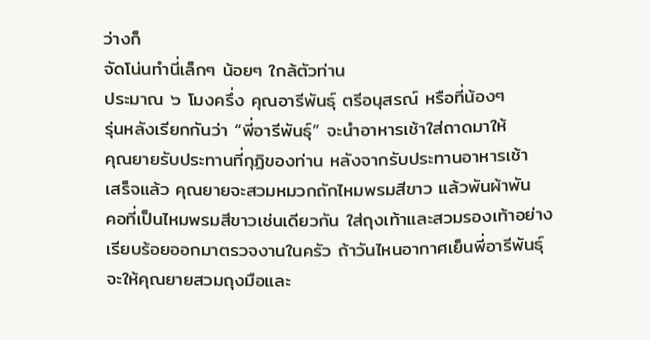ว่างก็
จัดโน่นทำนี่เล็กๆ น้อยๆ ใกล้ตัวท่าน
ประมาณ ๖ โมงครึ่ง คุณอารีพันธุ์ ตรีอนุสรณ์ หรือที่น้องๆ
รุ่นหลังเรียกกันว่า “พี่อารีพันธุ์” จะนำอาหารเช้าใส่ถาดมาให้
คุณยายรับประทานที่กุฏิของท่าน หลังจากรับประทานอาหารเช้า
เสร็จแล้ว คุณยายจะสวมหมวกถักไหมพรมสีขาว แล้วพันผ้าพัน
คอที่เป็นไหมพรมสีขาวเช่นเดียวกัน ใส่ถุงเท้าและสวมรองเท้าอย่าง
เรียบร้อยออกมาตรวจงานในครัว ถ้าวันไหนอากาศเย็นพี่อารีพันธุ์
จะให้คุณยายสวมถุงมือและ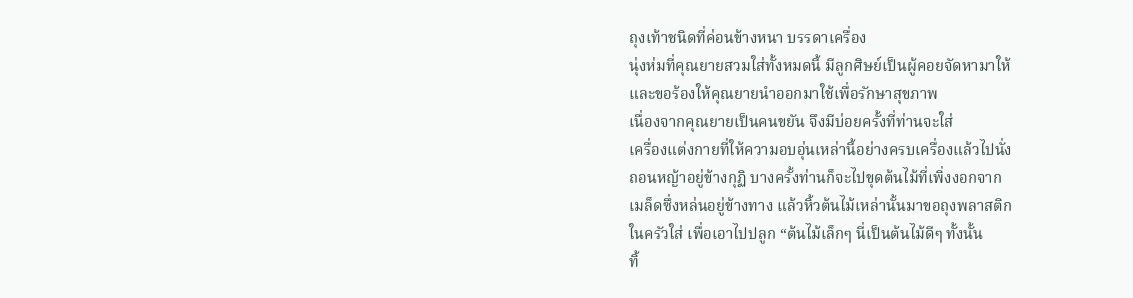ถุงเท้าชนิดที่ค่อนข้างหนา บรรดาเครื่อง
นุ่งห่มที่คุณยายสวมใส่ทั้งหมดนี้ มีลูกศิษย์เป็นผู้คอยจัดหามาให้
และขอร้องให้คุณยายนำออกมาใช้เพื่อรักษาสุขภาพ
เนื่องจากคุณยายเป็นคนขยัน จึงมีบ่อยครั้งที่ท่านจะใส่
เครื่องแต่งกายที่ให้ความอบอุ่นเหล่านี้อย่างครบเครื่องแล้วไปนั่ง
ถอนหญ้าอยู่ข้างกุฏิ บางครั้งท่านก็จะไปขุดต้นไม้ที่เพิ่งงอกจาก
เมล็ดซึ่งหล่นอยู่ข้างทาง แล้วหิ้วต้นไม้เหล่านั้นมาขอถุงพลาสติก
ในครัวใส่ เพื่อเอาไปปลูก “ต้นไม้เล็กๆ นี่เป็นต้นไม้ดีๆ ทั้งนั้น
ทิ้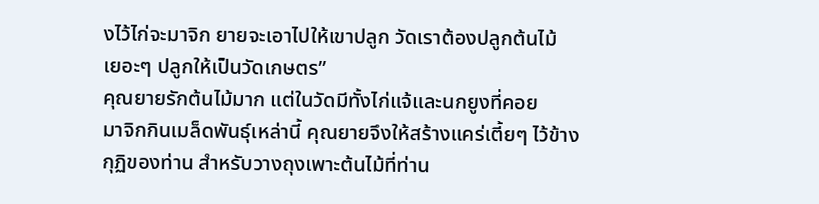งไว้ไก่จะมาจิก ยายจะเอาไปให้เขาปลูก วัดเราต้องปลูกต้นไม้
เยอะๆ ปลูกให้เป็นวัดเกษตร”
คุณยายรักต้นไม้มาก แต่ในวัดมีทั้งไก่แจ้และนกยูงที่คอย
มาจิกกินเมล็ดพันธุ์เหล่านี้ คุณยายจึงให้สร้างแคร่เตี้ยๆ ไว้ข้าง
กุฏิของท่าน สำหรับวางถุงเพาะต้นไม้ที่ท่าน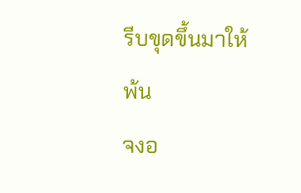รีบขุดขึ้นมาให้พ้น
จงอ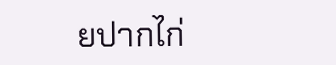ยปากไก่